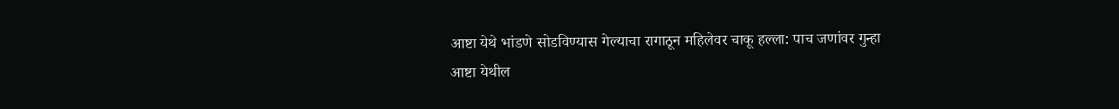आष्टा येथे भांडणे सोडविण्यास गेल्याचा रागाठून महिलेवर चाकू हल्ला: पाच जणांवर गुन्हा
आष्टा येथील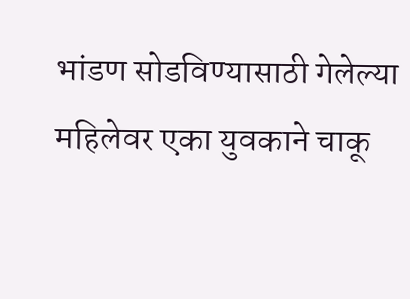भांडण सोडविण्यासाठी गेलेल्या महिलेवर एका युवकाने चाकू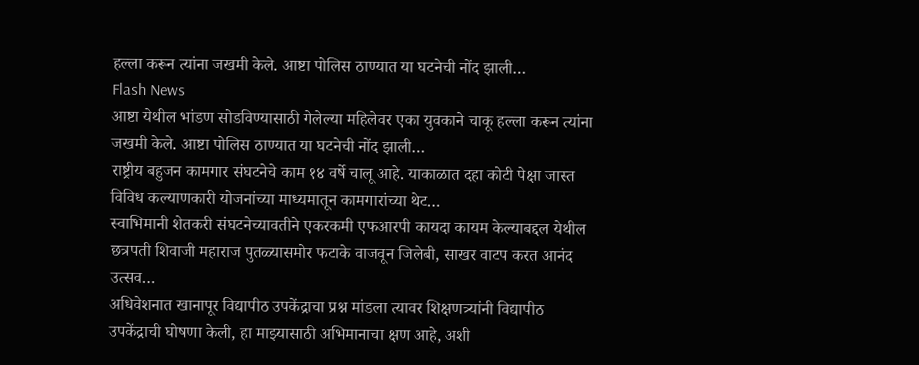हल्ला करून त्यांना जखमी केले. आष्टा पोलिस ठाण्यात या घटनेची नोंद झाली…
Flash News
आष्टा येथील भांडण सोडविण्यासाठी गेलेल्या महिलेवर एका युवकाने चाकू हल्ला करून त्यांना जखमी केले. आष्टा पोलिस ठाण्यात या घटनेची नोंद झाली…
राष्ट्रीय बहुजन कामगार संघटनेचे काम १४ वर्षे चालू आहे. याकाळात दहा कोटी पेक्षा जास्त विविध कल्याणकारी योजनांच्या माध्यमातून कामगारांच्या थेट…
स्वाभिमानी शेतकरी संघटनेच्यावतीने एकरकमी एफआरपी कायदा कायम केल्याबद्दल येथील छत्रपती शिवाजी महाराज पुतळ्यासमोर फटाके वाजवून जिलेबी, साखर वाटप करत आनंद उत्सव…
अधिवेशनात खानापूर विद्यापीठ उपकेंद्राचा प्रश्न मांडला त्यावर शिक्षणत्र्यांनी विद्यापीठ उपकेंद्राची घोषणा केली, हा माझ्यासाठी अभिमानाचा क्षण आहे, अशी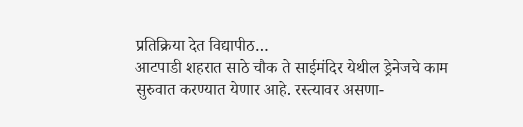प्रतिक्रिया देत विद्यापीठ…
आटपाडी शहरात साठे चौक ते साईमंदिर येथील ड्रेनेजचे काम सुरुवात करण्यात येणार आहे. रस्त्यावर असणा-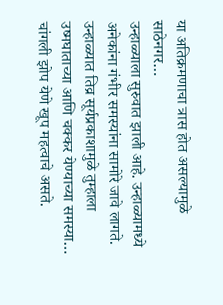या अतिक्रमणाचा त्रास होत असल्यामुळे साठेनगर…
उन्हाळ्याला सुरुवात झाली आहे. उन्हाळ्यामध्ये अनेकांना गंभीर समस्यांना सामोरे जावे लागते. उन्हाळ्यात तिव्र सूर्यप्रकाशामुळे तुम्हाला उष्मघाताच्या आणि चक्कर येण्याच्या समस्या…
चांगली झोप येणे खूप महत्वाचे असते.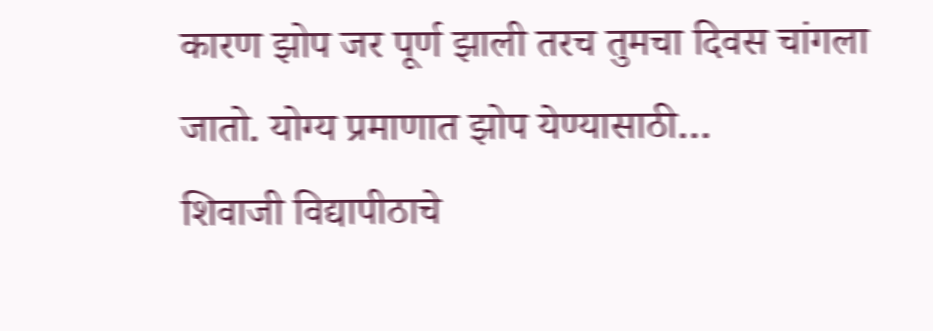कारण झोप जर पूर्ण झाली तरच तुमचा दिवस चांगला जातो. योग्य प्रमाणात झोप येण्यासाठी…
शिवाजी विद्यापीठाचे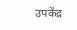उपकेंद्र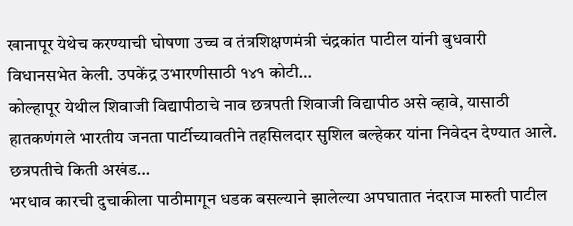खानापूर येथेच करण्याची घोषणा उच्च व तंत्रशिक्षणमंत्री चंद्रकांत पाटील यांनी बुधवारी विधानसभेत केली. उपकेंद्र उभारणीसाठी १४१ कोटी…
कोल्हापूर येथील शिवाजी विद्यापीठाचे नाव छत्रपती शिवाजी विद्यापीठ असे व्हावे, यासाठी हातकणंगले भारतीय जनता पार्टीच्यावतीने तहसिलदार सुशिल बल्हेकर यांना निवेदन देण्यात आले. छत्रपतीचे किती अखंड…
भरधाव कारची दुचाकीला पाठीमागून धडक बसल्याने झालेल्या अपघातात नंदराज मारुती पाटील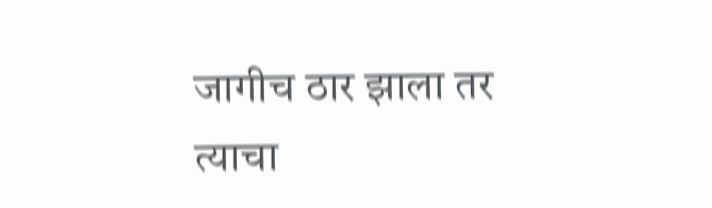जागीच ठार झाला तर त्याचा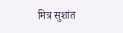मित्र सुशांत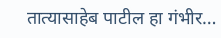तात्यासाहेब पाटील हा गंभीर…